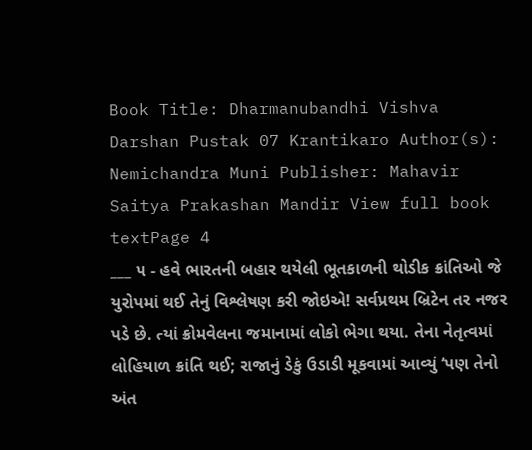Book Title: Dharmanubandhi Vishva Darshan Pustak 07 Krantikaro Author(s): Nemichandra Muni Publisher: Mahavir Saitya Prakashan Mandir View full book textPage 4
___ ૫ - હવે ભારતની બહાર થયેલી ભૂતકાળની થોડીક ક્રાંતિઓ જે યુરોપમાં થઈ તેનું વિશ્લેષણ કરી જોઇએ! સર્વપ્રથમ બ્રિટેન તર નજર પડે છે. ત્યાં ક્રોમવેલના જમાનામાં લોકો ભેગા થયા. તેના નેતૃત્વમાં લોહિયાળ ક્રાંતિ થઈ; રાજાનું ડેકું ઉડાડી મૂકવામાં આવ્યું ‘પણ તેનો અંત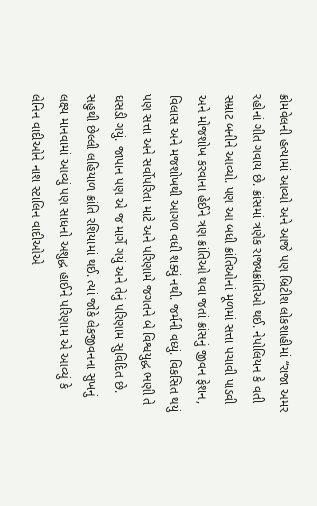ક્રોમવેલની હત્યામાં આવ્યો અને આજે પણ બ્રિટીશ લોકશાહીમાં “રાજા અમર રહોનાં ગીત ગવાય છે. ક્રાંસમાં ત્રણેક રાજ્યક્રાંતિઓ થઈ. નેપોલિયન કે વતી સમ્રાટ બનીને આવ્યો. પણ આ બધી ક્રાંતિઓનાં મૂળમાં સત્તા પચાવી પાડવી અને મોજશોખ કરવાના હેઈને ત્રણ ક્રાંતિઓ થવા જતાં ક્રાંસનું જીવન ફેશન, વિલાસ અને મજશોખથી આગળ વધી શક્યું નથી. જર્મની વધ્યું. વિકસિત થયું પણ સત્તા અને સર્વોપરિતા માટે અને પરિણામે જગતને બે વિશ્વયુદ્ધ ભણી તે ઘસડી ગયું. જાપાન પણ એ જ માર્ગે ગયું અને તેનું પરિણામ સુવિદિત છે. સહુથી છેલ્લી લહિયાળ ક્રાંતિ રશિયામાં થઈ. ત્યાં જોકે લેકજીવનના સુખનું લક્ષ્ય માનવામાં આવ્યું પણ સાધનો અશુદ્ધ હાઈને પરિણામ એ આવ્યું કે લેનિન વાદીઓને નાશ સ્ટાલિન વાદીઓએ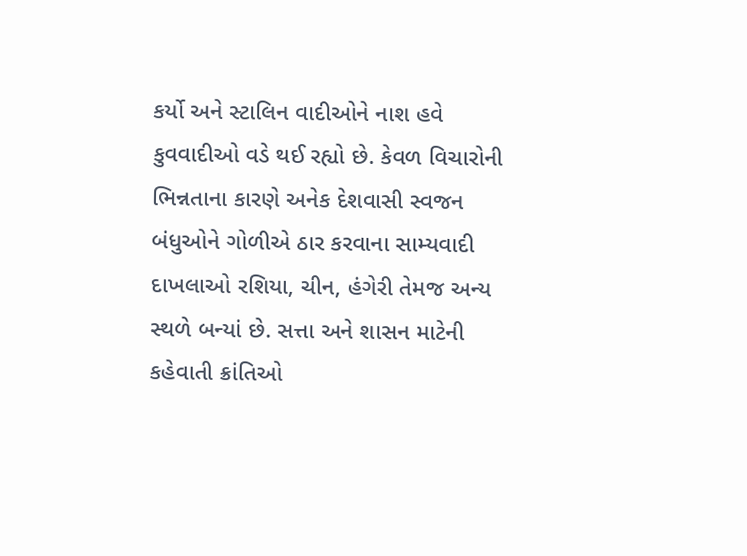કર્યો અને સ્ટાલિન વાદીઓને નાશ હવે કુવવાદીઓ વડે થઈ રહ્યો છે. કેવળ વિચારોની ભિન્નતાના કારણે અનેક દેશવાસી સ્વજન બંધુઓને ગોળીએ ઠાર કરવાના સામ્યવાદી દાખલાઓ રશિયા, ચીન, હંગેરી તેમજ અન્ય સ્થળે બન્યાં છે. સત્તા અને શાસન માટેની કહેવાતી ક્રાંતિઓ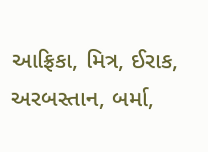આફ્રિકા, મિત્ર, ઈરાક, અરબસ્તાન, બર્મા,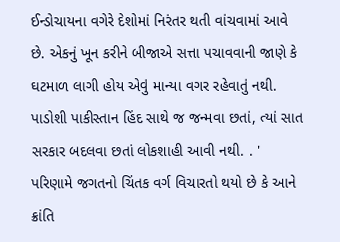ઈન્ડોચાયના વગેરે દેશોમાં નિરંતર થતી વાંચવામાં આવે છે. એકનું ખૂન કરીને બીજાએ સત્તા પચાવવાની જાણે કે ઘટમાળ લાગી હોય એવું માન્યા વગર રહેવાતું નથી. પાડોશી પાકીસ્તાન હિંદ સાથે જ જન્મવા છતાં, ત્યાં સાત સરકાર બદલવા છતાં લોકશાહી આવી નથી. . ' પરિણામે જગતનો ચિંતક વર્ગ વિચારતો થયો છે કે આને ક્રાંતિ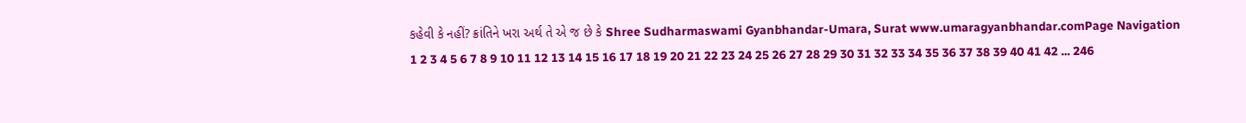કહેવી કે નહીં? ક્રાંતિને ખરા અર્થ તે એ જ છે કે Shree Sudharmaswami Gyanbhandar-Umara, Surat www.umaragyanbhandar.comPage Navigation
1 2 3 4 5 6 7 8 9 10 11 12 13 14 15 16 17 18 19 20 21 22 23 24 25 26 27 28 29 30 31 32 33 34 35 36 37 38 39 40 41 42 ... 246